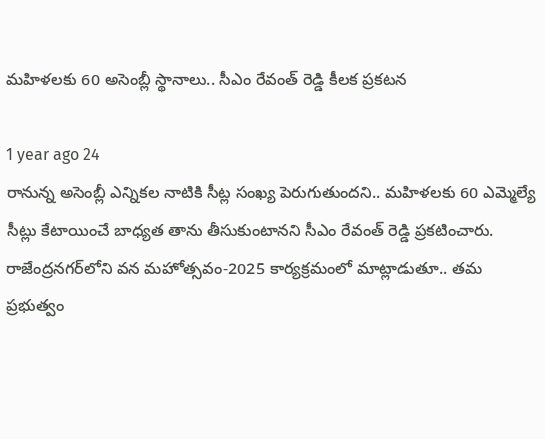మహిళలకు 60 అసెంబ్లీ స్థానాలు.. సీఎం రేవంత్ రెడ్డి కీలక ప్రకటన

1 year ago 24
రానున్న అసెంబ్లీ ఎన్నికల నాటికి సీట్ల సంఖ్య పెరుగుతుందని.. మహిళలకు 60 ఎమ్మెల్యే సీట్లు కేటాయించే బాధ్యత తాను తీసుకుంటానని సీఎం రేవంత్ రెడ్డి ప్రకటించారు. రాజేంద్రనగర్‌లోని వన మహోత్సవం-2025 కార్యక్రమంలో మాట్లాడుతూ.. తమ ప్రభుత్వం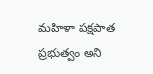మహిళా పక్షపాత ప్రభుత్వం అని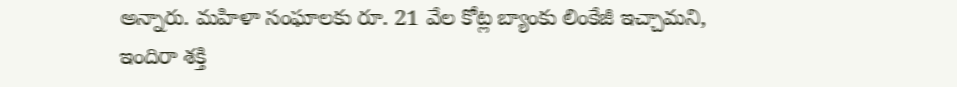అన్నారు. మహిళా సంఘాలకు రూ. 21 వేల కోట్ల బ్యాంకు లింకేజీ ఇచ్చామని, ఇందిరా శక్తి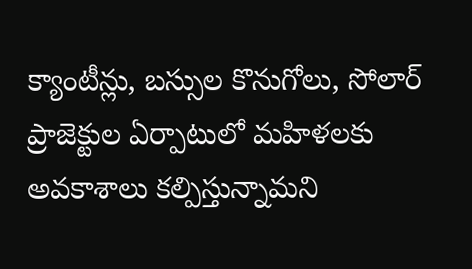క్యాంటీన్లు, బస్సుల కొనుగోలు, సోలార్ ప్రాజెక్టుల ఏర్పాటులో మహిళలకు అవకాశాలు కల్పిస్తున్నామని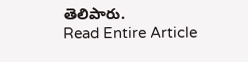తెలిపారు.
Read Entire Article